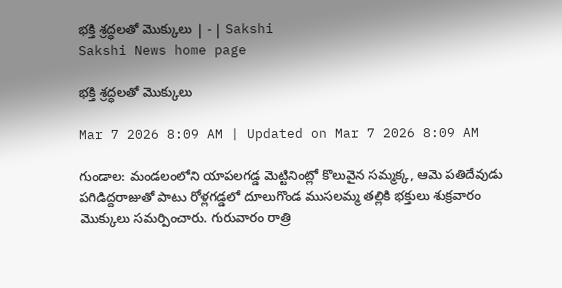భక్తి శ్రద్ధలతో మొక్కులు | - | Sakshi
Sakshi News home page

భక్తి శ్రద్ధలతో మొక్కులు

Mar 7 2026 8:09 AM | Updated on Mar 7 2026 8:09 AM

గుండాల: మండలంలోని యాపలగడ్డ మెట్టినింట్లో కొలువైన సమ్మక్క, ఆమె పతిదేవుడు పగిడిద్దరాజుతో పాటు రోళ్లగడ్డలో దూలుగొండ ముసలమ్మ తల్లికి భక్తులు శుక్రవారం మొక్కులు సమర్పించారు. గురువారం రాత్రి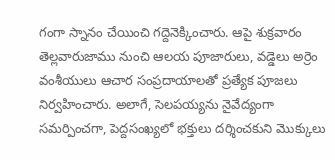గంగా స్నానం చేయించి గద్దెనెక్కించారు. ఆపై శుక్రవారం తెల్లవారుజాము నుంచి ఆలయ పూజారులు, వడ్డెలు అర్రెం వంశీయులు ఆచార సంప్రదాయాలతో ప్రత్యేక పూజలు నిర్వహించారు. అలాగే, సెలపయ్యను నైవేద్యంగా సమర్పించగా, పెద్దసంఖ్యలో భక్తులు దర్శించకుని మొక్కులు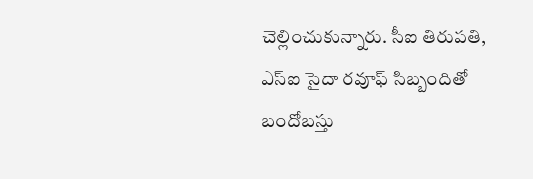చెల్లించుకున్నారు. సీఐ తిరుపతి, ఎస్‌ఐ సైదా రవూఫ్‌ సిబ్బందితో బందోబస్తు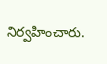నిర్వహించారు.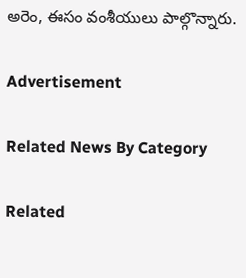అరెం, ఈసం వంశీయులు పాల్గొన్నారు.

Advertisement

Related News By Category

Related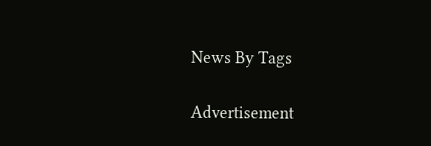News By Tags

Advertisement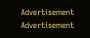Advertisement
Advertisement